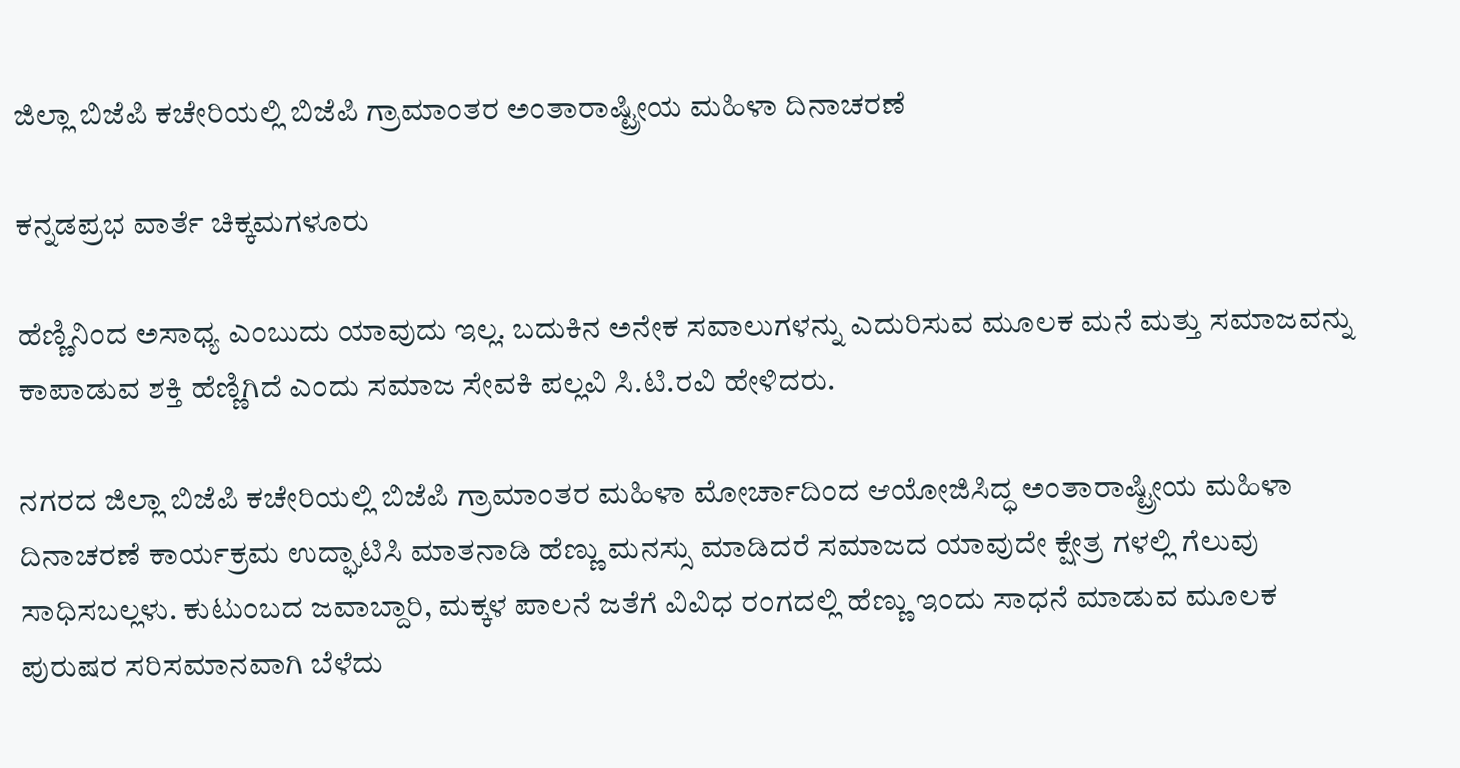ಜಿಲ್ಲಾ ಬಿಜೆಪಿ ಕಚೇರಿಯಲ್ಲಿ ಬಿಜೆಪಿ ಗ್ರಾಮಾಂತರ ಅಂತಾರಾಷ್ಟ್ರೀಯ ಮಹಿಳಾ ದಿನಾಚರಣೆ

ಕನ್ನಡಪ್ರಭ ವಾರ್ತೆ ಚಿಕ್ಕಮಗಳೂರು

ಹೆಣ್ಣಿನಿಂದ ಅಸಾಧ್ಯ ಎಂಬುದು ಯಾವುದು ಇಲ್ಲ. ಬದುಕಿನ ಅನೇಕ ಸವಾಲುಗಳನ್ನು ಎದುರಿಸುವ ಮೂಲಕ ಮನೆ ಮತ್ತು ಸಮಾಜವನ್ನು ಕಾಪಾಡುವ ಶಕ್ತಿ ಹೆಣ್ಣಿಗಿದೆ ಎಂದು ಸಮಾಜ ಸೇವಕಿ ಪಲ್ಲವಿ ಸಿ.ಟಿ.ರವಿ ಹೇಳಿದರು.

ನಗರದ ಜಿಲ್ಲಾ ಬಿಜೆಪಿ ಕಚೇರಿಯಲ್ಲಿ ಬಿಜೆಪಿ ಗ್ರಾಮಾಂತರ ಮಹಿಳಾ ಮೋರ್ಚಾದಿಂದ ಆಯೋಜಿಸಿದ್ಧ ಅಂತಾರಾಷ್ಟ್ರೀಯ ಮಹಿಳಾ ದಿನಾಚರಣೆ ಕಾರ್ಯಕ್ರಮ ಉದ್ಘಾಟಿಸಿ ಮಾತನಾಡಿ ಹೆಣ್ಣು ಮನಸ್ಸು ಮಾಡಿದರೆ ಸಮಾಜದ ಯಾವುದೇ ಕ್ಷೇತ್ರ ಗಳಲ್ಲಿ ಗೆಲುವು ಸಾಧಿಸಬಲ್ಲಳು. ಕುಟುಂಬದ ಜವಾಬ್ದಾರಿ, ಮಕ್ಕಳ ಪಾಲನೆ ಜತೆಗೆ ವಿವಿಧ ರಂಗದಲ್ಲಿ ಹೆಣ್ಣು ಇಂದು ಸಾಧನೆ ಮಾಡುವ ಮೂಲಕ ಪುರುಷರ ಸರಿಸಮಾನವಾಗಿ ಬೆಳೆದು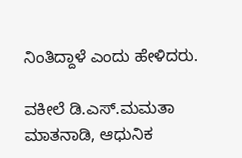ನಿಂತಿದ್ದಾಳೆ ಎಂದು ಹೇಳಿದರು.

ವಕೀಲೆ ಡಿ.ಎಸ್.ಮಮತಾ ಮಾತನಾಡಿ, ಆಧುನಿಕ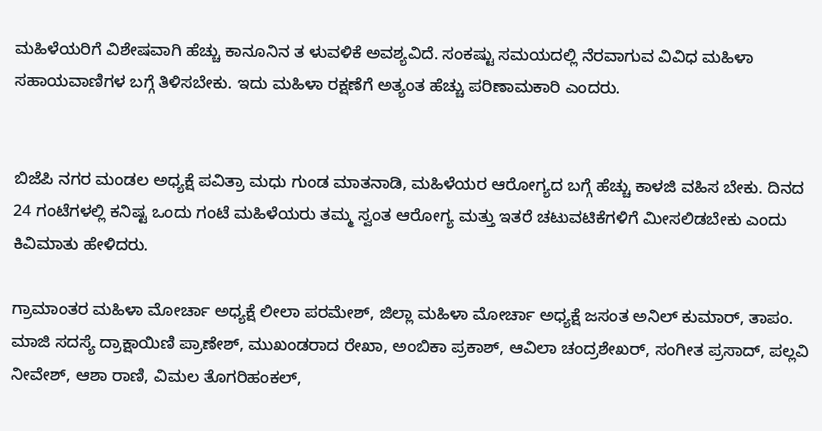ಮಹಿಳೆಯರಿಗೆ ವಿಶೇಷವಾಗಿ ಹೆಚ್ಚು ಕಾನೂನಿನ ತ ಳುವಳಿಕೆ ಅವಶ್ಯವಿದೆ. ಸಂಕಷ್ಟು ಸಮಯದಲ್ಲಿ ನೆರವಾಗುವ ವಿವಿಧ ಮಹಿಳಾ ಸಹಾಯವಾಣಿಗಳ ಬಗ್ಗೆ ತಿಳಿಸಬೇಕು. ಇದು ಮಹಿಳಾ ರಕ್ಷಣೆಗೆ ಅತ್ಯಂತ ಹೆಚ್ಚು ಪರಿಣಾಮಕಾರಿ ಎಂದರು.


ಬಿಜೆಪಿ ನಗರ ಮಂಡಲ ಅಧ್ಯಕ್ಷೆ ಪವಿತ್ರಾ ಮಧು ಗುಂಡ ಮಾತನಾಡಿ, ಮಹಿಳೆಯರ ಆರೋಗ್ಯದ ಬಗ್ಗೆ ಹೆಚ್ಚು ಕಾಳಜಿ ವಹಿಸ ಬೇಕು. ದಿನದ 24 ಗಂಟೆಗಳಲ್ಲಿ ಕನಿಷ್ಟ ಒಂದು ಗಂಟೆ ಮಹಿಳೆಯರು ತಮ್ಮ ಸ್ವಂತ ಆರೋಗ್ಯ ಮತ್ತು ಇತರೆ ಚಟುವಟಿಕೆಗಳಿಗೆ ಮೀಸಲಿಡಬೇಕು ಎಂದು ಕಿವಿಮಾತು ಹೇಳಿದರು.

ಗ್ರಾಮಾಂತರ ಮಹಿಳಾ ಮೋರ್ಚಾ ಅಧ್ಯಕ್ಷೆ ಲೀಲಾ ಪರಮೇಶ್, ಜಿಲ್ಲಾ ಮಹಿಳಾ ಮೋರ್ಚಾ ಅಧ್ಯಕ್ಷೆ ಜಸಂತ ಅನಿಲ್ ಕುಮಾರ್, ತಾಪಂ. ಮಾಜಿ ಸದಸ್ಯೆ ದ್ರಾಕ್ಷಾಯಿಣಿ ಪ್ರಾಣೇಶ್, ಮುಖಂಡರಾದ ರೇಖಾ, ಅಂಬಿಕಾ ಪ್ರಕಾಶ್, ಆವಿಲಾ ಚಂದ್ರಶೇಖರ್, ಸಂಗೀತ ಪ್ರಸಾದ್, ಪಲ್ಲವಿ ನೀವೇಶ್, ಆಶಾ ರಾಣಿ, ವಿಮಲ ತೊಗರಿಹಂಕಲ್,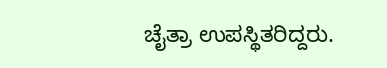ಚೈತ್ರಾ ಉಪಸ್ಥಿತರಿದ್ದರು.